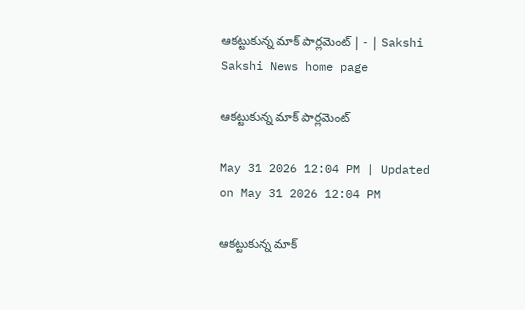ఆకట్టుకున్న మాక్‌ పార్లమెంట్‌ | - | Sakshi
Sakshi News home page

ఆకట్టుకున్న మాక్‌ పార్లమెంట్‌

May 31 2026 12:04 PM | Updated on May 31 2026 12:04 PM

ఆకట్టుకున్న మాక్‌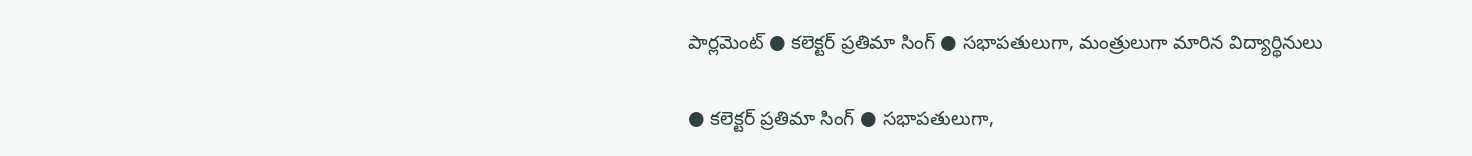పార్లమెంట్‌ ● కలెక్టర్‌ ప్రతిమా సింగ్‌ ● సభాపతులుగా, మంత్రులుగా మారిన విద్యార్థినులు

● కలెక్టర్‌ ప్రతిమా సింగ్‌ ● సభాపతులుగా,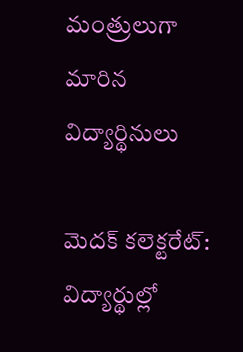మంత్రులుగా మారిన విద్యార్థినులు

మెదక్‌ కలెక్టరేట్‌: విద్యార్థుల్లో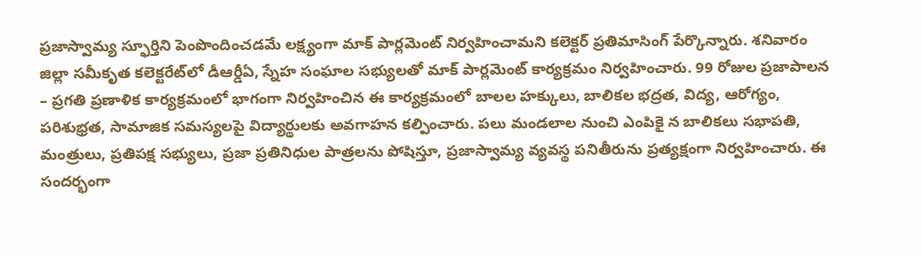ప్రజాస్వామ్య స్ఫూర్తిని పెంపొందించడమే లక్ష్యంగా మాక్‌ పార్లమెంట్‌ నిర్వహించామని కలెక్టర్‌ ప్రతిమాసింగ్‌ పేర్కొన్నారు. శనివారం జిల్లా సమీకృత కలెక్టరేట్‌లో డీఆర్డీఏ, స్నేహ సంఘాల సభ్యులతో మాక్‌ పార్లమెంట్‌ కార్యక్రమం నిర్వహించారు. 99 రోజుల ప్రజాపాలన – ప్రగతి ప్రణాళిక కార్యక్రమంలో భాగంగా నిర్వహించిన ఈ కార్యక్రమంలో బాలల హక్కులు, బాలికల భద్రత, విద్య, ఆరోగ్యం, పరిశుభ్రత, సామాజిక సమస్యలపై విద్యార్థులకు అవగాహన కల్పించారు. పలు మండలాల నుంచి ఎంపికై న బాలికలు సభాపతి, మంత్రులు, ప్రతిపక్ష సభ్యులు, ప్రజా ప్రతినిధుల పాత్రలను పోషిస్తూ, ప్రజాస్వామ్య వ్యవస్థ పనితీరును ప్రత్యక్షంగా నిర్వహించారు. ఈ సందర్భంగా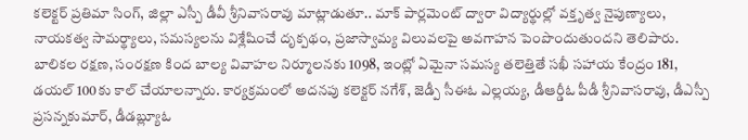కలెక్టర్‌ ప్రతిమా సింగ్‌, జిల్లా ఎస్పీ డీవీ శ్రీనివాసరావు మాట్లాడుతూ.. మాక్‌ పార్లమెంట్‌ ద్వారా విద్యార్థుల్లో వక్తృత్వ నైపుణ్యాలు, నాయకత్వ సామర్థ్యాలు, సమస్యలను విశ్లేషించే దృక్పథం, ప్రజాస్వామ్య విలువలపై అవగాహన పెంపొందుతుందని తెలిపారు. బాలికల రక్షణ, సంరక్షణ కింద బాల్య వివాహల నిర్మూలనకు 1098, ఇంట్లో ఏమైనా సమస్య తలెత్తితే సఖీ సహాయ కేంద్రం 181, డయల్‌ 100కు కాల్‌ చేయాలన్నారు. కార్యక్రమంలో అదనపు కలెక్టర్‌ నగేశ్‌, జెడ్పీ సీఈఓ ఎల్లయ్య, డీఆర్డీఓ పీడీ శ్రీనివాసరావు, డీఎస్పీ ప్రసన్నకుమార్‌, డీడబ్ల్యూఓ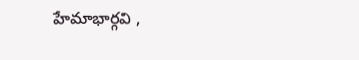హేమాభార్గవి ,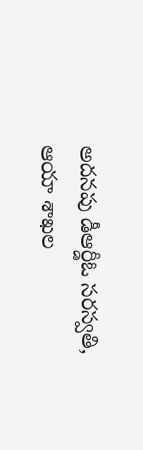అదనపు డీఆర్డీఓ సరస్వతి, ఆయా శాఖల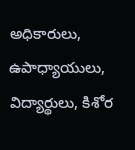అధికారులు, ఉపాధ్యాయులు, విద్యార్థులు, కిశోర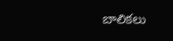బాలికలు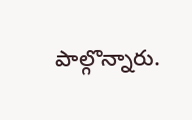పాల్గొన్నారు.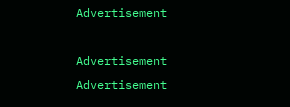Advertisement

Advertisement
Advertisement